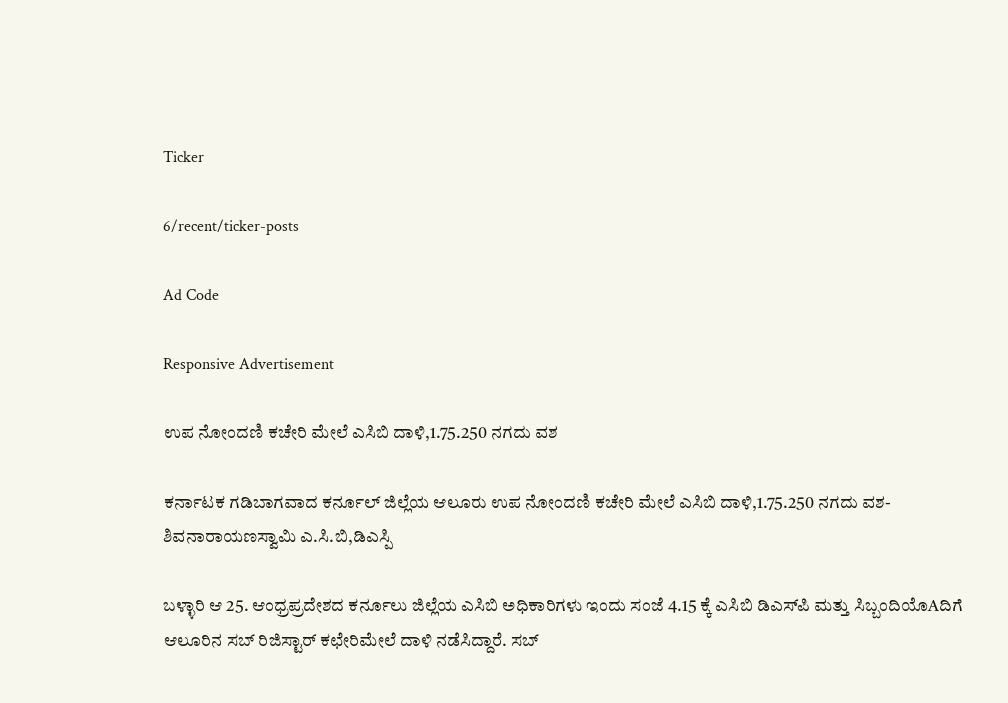Ticker

6/recent/ticker-posts

Ad Code

Responsive Advertisement

ಉಪ ನೋಂದಣಿ ಕಚೇರಿ ಮೇಲೆ ಎಸಿಬಿ ದಾಳಿ,1.75.250 ನಗದು ವಶ

ಕರ್ನಾಟಕ ಗಡಿಬಾಗವಾದ ಕರ್ನೂಲ್ ಜಿಲ್ಲೆಯ ಆಲೂರು ಉಪ ನೋಂದಣಿ ಕಚೇರಿ ಮೇಲೆ ಎಸಿಬಿ ದಾಳಿ,1.75.250 ನಗದು ವಶ-ಶಿವನಾರಾಯಣಸ್ವಾಮಿ ಎ.ಸಿ.ಬಿ,ಡಿಎಸ್ಪಿ

ಬಳ್ಳಾರಿ ಆ 25. ಆಂಧ್ರಪ್ರದೇಶದ ಕರ್ನೂಲು ಜಿಲ್ಲೆಯ ಎಸಿಬಿ ಅಧಿಕಾರಿಗಳು ಇಂದು ಸಂಜೆ 4.15 ಕ್ಕೆ ಎಸಿಬಿ ಡಿಎಸ್‌ಪಿ ಮತ್ತು ಸಿಬ್ಬಂದಿಯೊAದಿಗೆ ಆಲೂರಿನ ಸಬ್ ರಿಜಿಸ್ಟಾರ್ ಕಛೇರಿಮೇಲೆ ದಾಳಿ ನಡೆಸಿದ್ದಾರೆ. ಸಬ್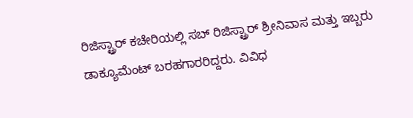ರಿಜಿಸ್ಟ್ರಾರ್ ಕಚೇರಿಯಲ್ಲಿ ಸಬ್ ರಿಜಿಸ್ಟ್ರಾರ್ ಶ್ರೀನಿವಾಸ ಮತ್ತು ಇಬ್ಬರು ಡಾಕ್ಯೂಮೆಂಟ್ ಬರಹಗಾರರಿದ್ದರು. ವಿವಿಧ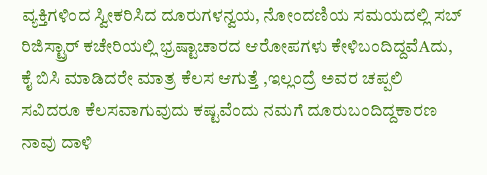ವ್ಯಕ್ತಿಗಳಿಂದ ಸ್ವೀಕರಿಸಿದ ದೂರುಗಳನ್ವಯ, ನೋಂದಣಿಯ ಸಮಯದಲ್ಲಿ ಸಬ್ ರಿಜಿಸ್ಟ್ರಾರ್ ಕಚೇರಿಯಲ್ಲಿ ಭ್ರಷ್ಟಾಚಾರದ ಆರೋಪಗಳು ಕೇಳಿಬಂದಿದ್ದವೆAದು, ಕೈ ಬಿಸಿ ಮಾಡಿದರೇ ಮಾತ್ರ ಕೆಲಸ ಆಗುತ್ತೆ ,ಇಲ್ಲಂದ್ರೆ ಅವರ ಚಪ್ಪಲಿ ಸವಿದರೂ ಕೆಲಸವಾಗುವುದು ಕಷ್ಟವೆಂದು ನಮಗೆ ದೂರುಬಂದಿದ್ದಕಾರಣ ನಾವು ದಾಳಿ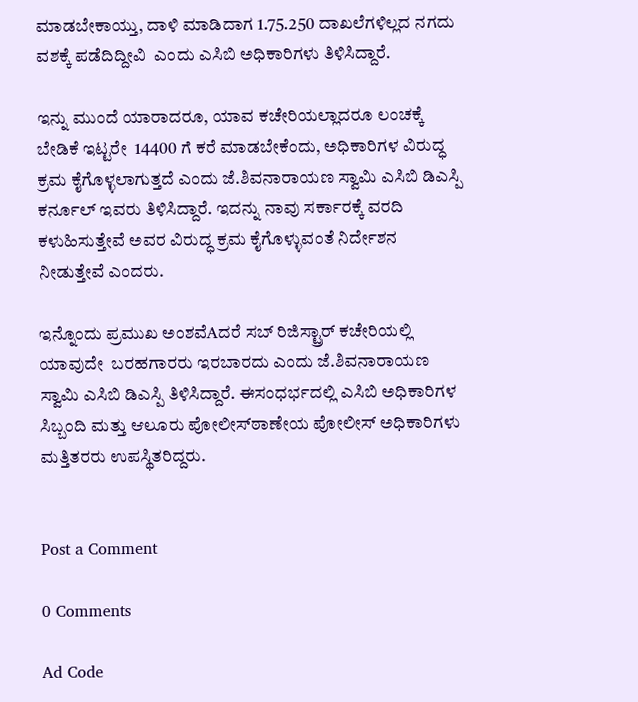ಮಾಡಬೇಕಾಯ್ತು, ದಾಳಿ ಮಾಡಿದಾಗ 1.75.250 ದಾಖಲೆಗಳಿಲ್ಲದ ನಗದು ವಶಕ್ಕೆ ಪಡೆದಿದ್ದೀವಿ  ಎಂದು ಎಸಿಬಿ ಅಧಿಕಾರಿಗಳು ತಿಳಿಸಿದ್ದಾರೆ.

ಇನ್ನು ಮುಂದೆ ಯಾರಾದರೂ, ಯಾವ ಕಚೇರಿಯಲ್ಲಾದರೂ ಲಂಚಕ್ಕೆ ಬೇಡಿಕೆ ಇಟ್ಟರೇ  14400 ಗೆ ಕರೆ ಮಾಡಬೇಕೆಂದು, ಅಧಿಕಾರಿಗಳ ವಿರುದ್ಧ ಕ್ರಮ ಕೈಗೊಳ್ಳಲಾಗುತ್ತದೆ ಎಂದು ಜೆ.ಶಿವನಾರಾಯಣ ಸ್ವಾಮಿ ಎಸಿಬಿ ಡಿಎಸ್ಪಿ ಕರ್ನೂಲ್ ಇವರು ತಿಳಿಸಿದ್ದಾರೆ. ಇದನ್ನು ನಾವು ಸರ್ಕಾರಕ್ಕೆ ವರದಿ ಕಳುಹಿಸುತ್ತೇವೆ ಅವರ ವಿರುದ್ಧ ಕ್ರಮ ಕೈಗೊಳ್ಳುವಂತೆ ನಿರ್ದೇಶನ ನೀಡುತ್ತೇವೆ ಎಂದರು.

ಇನ್ನೊಂದು ಪ್ರಮುಖ ಅಂಶವೆAದರೆ ಸಬ್ ರಿಜಿಸ್ಟ್ರಾರ್ ಕಚೇರಿಯಲ್ಲಿ ಯಾವುದೇ  ಬರಹಗಾರರು ಇರಬಾರದು ಎಂದು ಜೆ.ಶಿವನಾರಾಯಣ ಸ್ವಾಮಿ ಎಸಿಬಿ ಡಿಎಸ್ಪಿ ತಿಳಿಸಿದ್ದಾರೆ. ಈಸಂಧರ್ಭದಲ್ಲಿ ಎಸಿಬಿ ಅಧಿಕಾರಿಗಳ ಸಿಬ್ಬಂದಿ ಮತ್ತು ಆಲೂರು ಪೋಲೀಸ್‌ಠಾಣೇಯ ಪೋಲೀಸ್ ಅಧಿಕಾರಿಗಳು ಮತ್ತಿತರರು ಉಪಸ್ಥಿತರಿದ್ದರು.


Post a Comment

0 Comments

Ad Code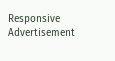Responsive Advertisement